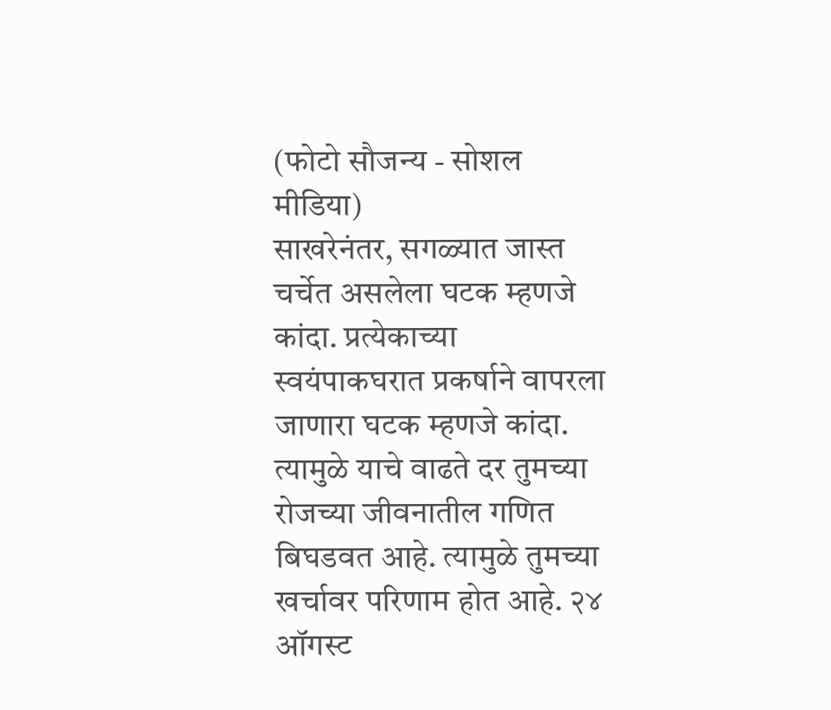(फोटो सौजन्य - सोशल मीडिया)
साखरेनंतर, सगळ्यात जास्त चर्चेत असलेला घटक म्हणजे कांदा. प्रत्येकाच्या स्वयंपाकघरात प्रकर्षाने वापरला जाणारा घटक म्हणजे कांदा. त्यामुळे याचे वाढते दर तुमच्या रोजच्या जीवनातील गणित बिघडवत आहे. त्यामुळे तुमच्या खर्चावर परिणाम होत आहे. २४ ऑगस्ट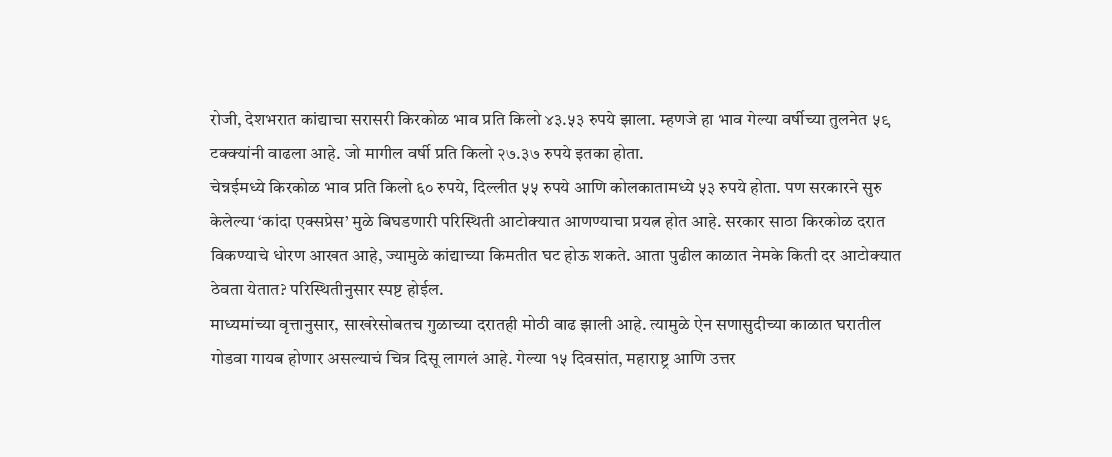रोजी, देशभरात कांद्याचा सरासरी किरकोळ भाव प्रति किलो ४३.५३ रुपये झाला. म्हणजे हा भाव गेल्या वर्षीच्या तुलनेत ५९ टक्क्यांनी वाढला आहे. जो मागील वर्षी प्रति किलो २७.३७ रुपये इतका होता.
चेन्नईमध्ये किरकोळ भाव प्रति किलो ६० रुपये, दिल्लीत ५५ रुपये आणि कोलकातामध्ये ५३ रुपये होता. पण सरकारने सुरु केलेल्या ‘कांदा एक्सप्रेस’ मुळे बिघडणारी परिस्थिती आटोक्यात आणण्याचा प्रयत्न होत आहे. सरकार साठा किरकोळ दरात विकण्याचे धोरण आखत आहे, ज्यामुळे कांद्याच्या किमतीत घट होऊ शकते. आता पुढील काळात नेमके किती दर आटोक्यात ठेवता येतात? परिस्थितीनुसार स्पष्ट होईल.
माध्यमांच्या वृत्तानुसार, साखरेसोबतच गुळाच्या दरातही मोठी वाढ झाली आहे. त्यामुळे ऐन सणासुदीच्या काळात घरातील गोडवा गायब होणार असल्याचं चित्र दिसू लागलं आहे. गेल्या १५ दिवसांत, महाराष्ट्र आणि उत्तर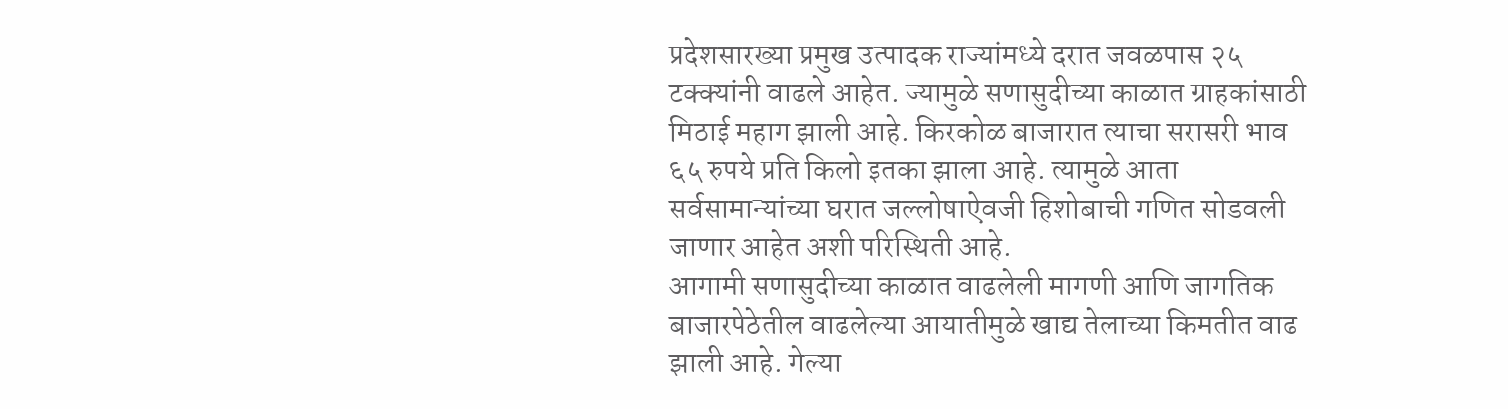प्रदेशसारख्या प्रमुख उत्पादक राज्यांमध्ये दरात जवळपास २५ टक्क्यांनी वाढले आहेत. ज्यामुळे सणासुदीच्या काळात ग्राहकांसाठी मिठाई महाग झाली आहे. किरकोळ बाजारात त्याचा सरासरी भाव ६५ रुपये प्रति किलो इतका झाला आहे. त्यामुळे आता सर्वसामान्यांच्या घरात जल्लोषाऐवजी हिशोबाची गणित सोडवली जाणार आहेत अशी परिस्थिती आहे.
आगामी सणासुदीच्या काळात वाढलेली मागणी आणि जागतिक बाजारपेठेतील वाढलेल्या आयातीमुळे खाद्य तेलाच्या किमतीत वाढ झाली आहे. गेल्या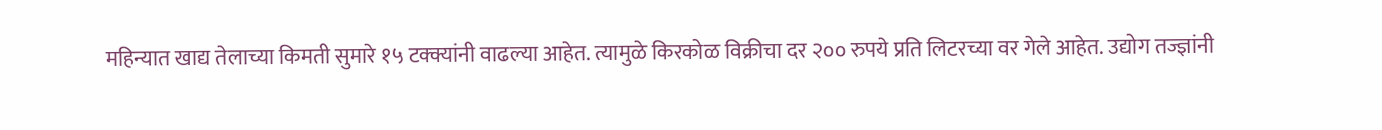महिन्यात खाद्य तेलाच्या किमती सुमारे १५ टक्क्यांनी वाढल्या आहेत. त्यामुळे किरकोळ विक्रीचा दर २०० रुपये प्रति लिटरच्या वर गेले आहेत. उद्योग तज्ज्ञांनी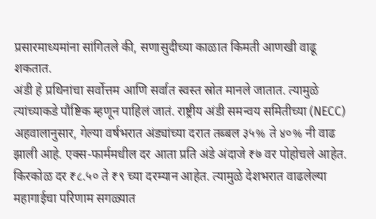प्रसारमाध्यमांना सांगितले की, सणासुदीच्या काळात किमती आणखी वाढू शकतात.
अंडी हे प्रथिनांचा सर्वोत्तम आणि सर्वात स्वस्त स्रोत मानले जातात. त्यामुळे त्यांच्याकडे पौष्टिक म्हणून पाहिलं जातं. राष्ट्रीय अंडी समन्वय समितीच्या (NECC) अहवालानुसार, गेल्या वर्षभरात अंड्यांच्या दरात तब्बल ३५% ते ४०% नी वाढ झाली आहे. एक्स-फार्ममधील दर आता प्रति अंडे अंदाजे ₹७ वर पोहोचले आहेत. किरकोळ दर ₹८.५० ते ₹९ च्या दरम्यान आहेत. त्यामुळे देशभरात वाढलेल्या महागाईचा परिणाम सगळ्यात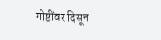गोष्टींवर दिसून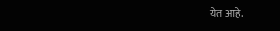येत आहे.